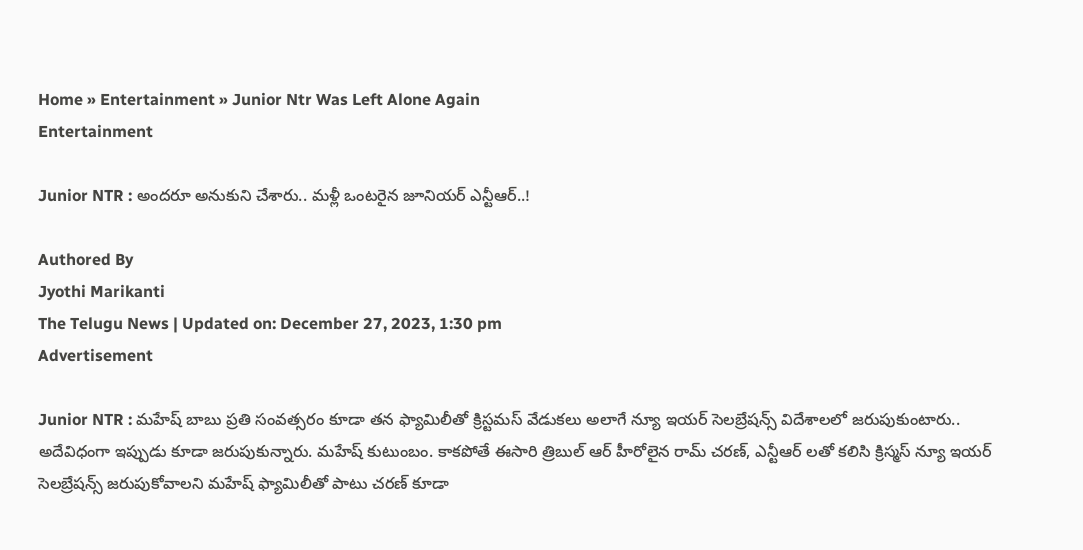Home » Entertainment » Junior Ntr Was Left Alone Again
Entertainment

Junior NTR : అందరూ అనుకుని చేశారు.. మ‌ళ్లీ ఒంట‌రైన జూనియర్ ఎన్టీఆర్..!

Authored By
Jyothi Marikanti
The Telugu News | Updated on: December 27, 2023, 1:30 pm
Advertisement

Junior NTR : మహేష్ బాబు ప్రతి సంవత్సరం కూడా తన ఫ్యామిలీతో క్రిస్టమస్ వేడుకలు అలాగే న్యూ ఇయర్ సెలబ్రేషన్స్ విదేశాలలో జరుపుకుంటారు.. అదేవిధంగా ఇప్పుడు కూడా జరుపుకున్నారు. మహేష్ కుటుంబం. కాకపోతే ఈసారి త్రిబుల్ ఆర్ హీరోలైన రామ్ చరణ్, ఎన్టీఆర్ లతో కలిసి క్రిస్మస్ న్యూ ఇయర్ సెలబ్రేషన్స్ జరుపుకోవాలని మహేష్ ఫ్యామిలీతో పాటు చరణ్ కూడా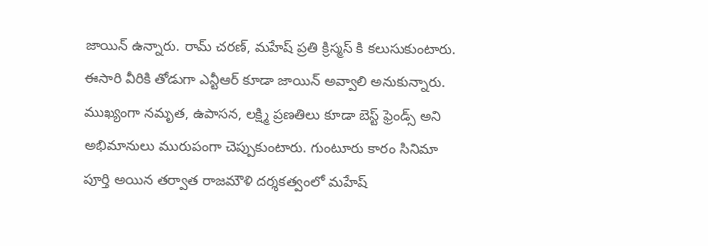జాయిన్ ఉన్నారు. రామ్ చరణ్, మహేష్ ప్రతి క్రిస్మస్ కి కలుసుకుంటారు. ఈసారి వీరికి తోడుగా ఎన్టీఆర్ కూడా జాయిన్ అవ్వాలి అనుకున్నారు. ముఖ్యంగా నమృత, ఉపాసన, లక్ష్మి ప్రణతిలు కూడా బెస్ట్ ఫ్రెండ్స్ అని అభిమానులు మురుపంగా చెప్పుకుంటారు. గుంటూరు కారం సినిమా పూర్తి అయిన తర్వాత రాజమౌళి దర్శకత్వంలో మహేష్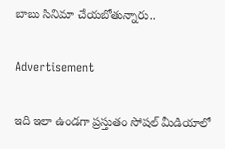బాబు సినిమా చేయబోతున్నారు..

Advertisement

ఇది ఇలా ఉండగా ప్రస్తుతం సోషల్ మీడియాలో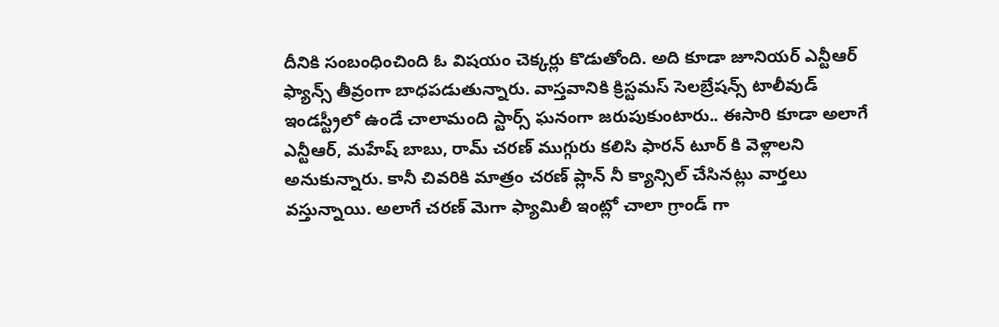దీనికి సంబంధించింది ఓ విషయం చెక్కర్లు కొడుతోంది. అది కూడా జూనియర్ ఎన్టీఆర్ ఫ్యాన్స్ తీవ్రంగా బాధపడుతున్నారు. వాస్తవానికి క్రిస్టమస్ సెలబ్రేషన్స్ టాలీవుడ్ ఇండస్ట్రీలో ఉండే చాలామంది స్టార్స్ ఘనంగా జరుపుకుంటారు.. ఈసారి కూడా అలాగే ఎన్టీఆర్, మహేష్ బాబు, రామ్ చరణ్ ముగ్గురు కలిసి ఫారన్ టూర్ కి వెళ్లాలని అనుకున్నారు. కానీ చివరికి మాత్రం చరణ్ ప్లాన్ నీ క్యాన్సిల్ చేసినట్లు వార్తలు వస్తున్నాయి. అలాగే చరణ్ మెగా ఫ్యామిలీ ఇంట్లో చాలా గ్రాండ్ గా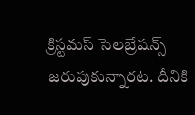క్రిస్టమస్ సెలబ్రేషన్స్ జరుపుకున్నారట. దీనికి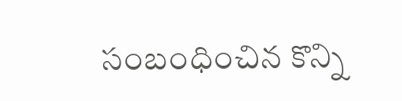సంబంధించిన కొన్ని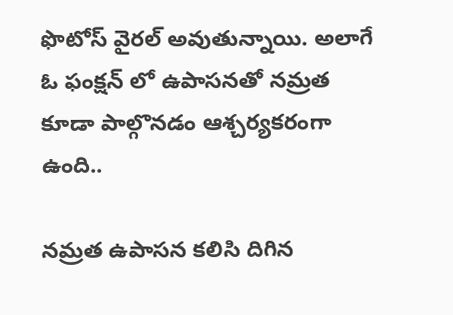ఫొటోస్ వైరల్ అవుతున్నాయి. అలాగే ఓ ఫంక్షన్ లో ఉపాసనతో నమ్రత కూడా పాల్గొనడం ఆశ్చర్యకరంగా ఉంది..

నమ్రత ఉపాసన కలిసి దిగిన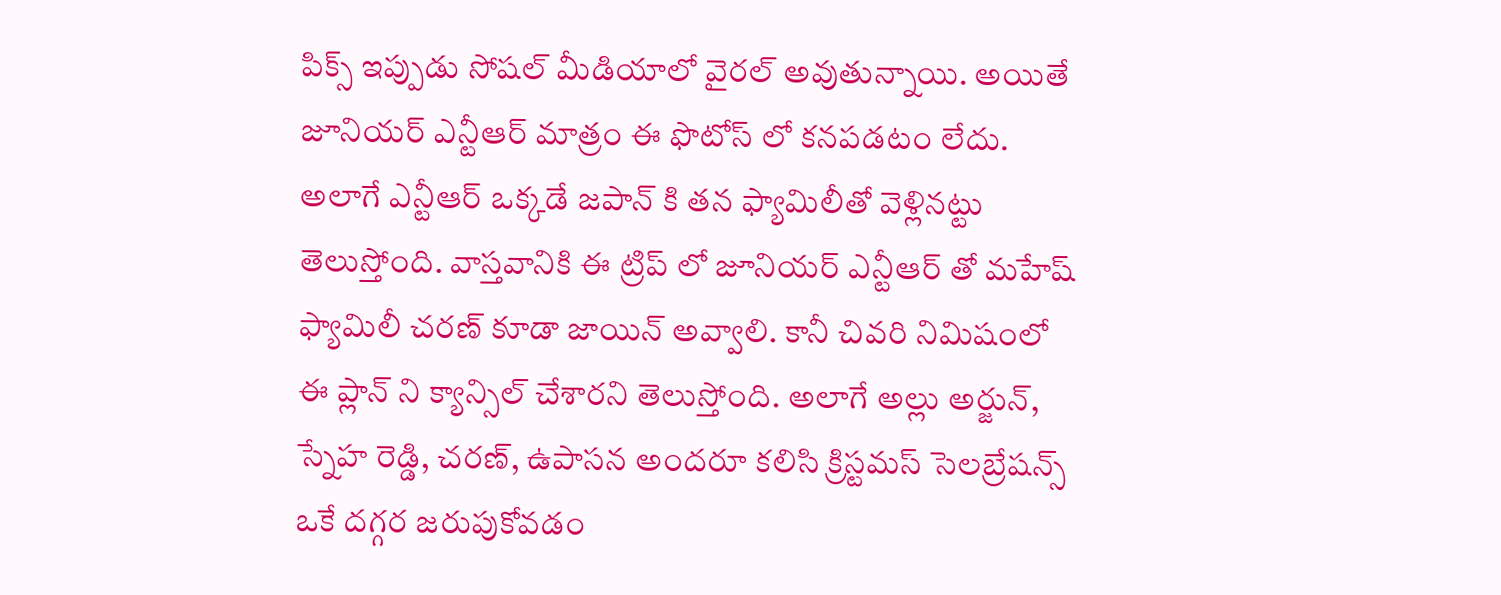పిక్స్ ఇప్పుడు సోషల్ మీడియాలో వైరల్ అవుతున్నాయి. అయితే జూనియర్ ఎన్టీఆర్ మాత్రం ఈ ఫొటోస్ లో కనపడటం లేదు. అలాగే ఎన్టీఆర్ ఒక్కడే జపాన్ కి తన ఫ్యామిలీతో వెళ్లినట్టు తెలుస్తోంది. వాస్తవానికి ఈ ట్రిప్ లో జూనియర్ ఎన్టీఆర్ తో మహేష్ ఫ్యామిలీ చరణ్ కూడా జాయిన్ అవ్వాలి. కానీ చివరి నిమిషంలో ఈ ప్లాన్ ని క్యాన్సిల్ చేశారని తెలుస్తోంది. అలాగే అల్లు అర్జున్, స్నేహ రెడ్డి, చరణ్, ఉపాసన అందరూ కలిసి క్రిస్టమస్ సెలబ్రేషన్స్ ఒకే దగ్గర జరుపుకోవడం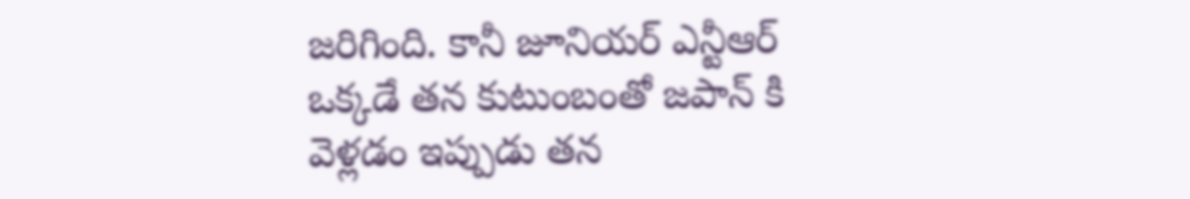జరిగింది. కానీ జూనియర్ ఎన్టీఆర్ ఒక్కడే తన కుటుంబంతో జపాన్ కి వెళ్లడం ఇప్పుడు తన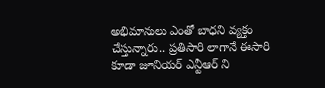అభిమానులు ఎంతో బాధని వ్యక్తం చేస్తున్నారు.. ప్రతిసారి లాగానే ఈసారి కూడా జూనియర్ ఎన్టీఆర్ ని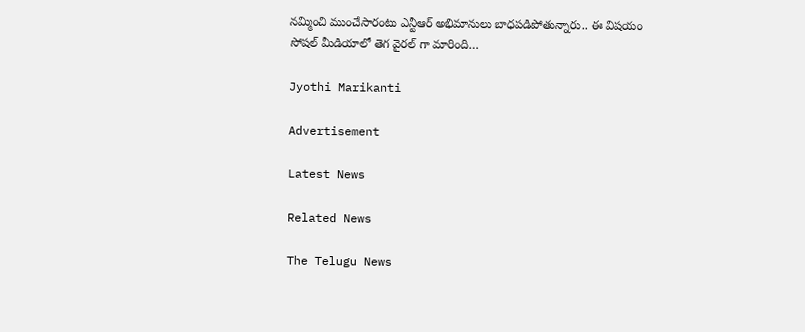నమ్మించి ముంచేసారంటు ఎన్టీఆర్ అభిమానులు బాధపడిపోతున్నారు.. ఈ విషయం సోషల్ మీడియాలో తెగ వైరల్ గా మారింది…

Jyothi Marikanti

Advertisement

Latest News

Related News

The Telugu News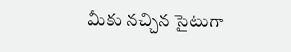మీకు నచ్చిన సైటుగా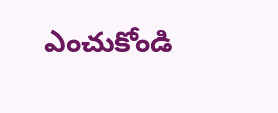ఎంచుకోండి